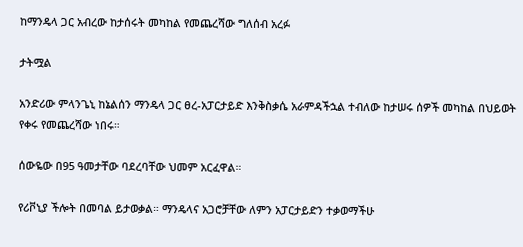ከማንዴላ ጋር አብረው ከታሰሩት መካከል የመጨረሻው ግለሰብ አረፉ

ታትሟል

አንድሪው ምላንጌኒ ከኔልሰን ማንዴላ ጋር ፀረ-አፓርታይድ እንቅስቃሴ አራምዳችኋል ተብለው ከታሠሩ ሰዎች መካከል በህይወት የቀሩ የመጨረሻው ነበሩ።

ሰውዬው በ95 ዓመታቸው ባደረባቸው ህመም አርፈዋል።

የሪቮኒያ ችሎት በመባል ይታወቃል። ማንዴላና አጋሮቻቸው ለምን አፓርታይድን ተቃወማችሁ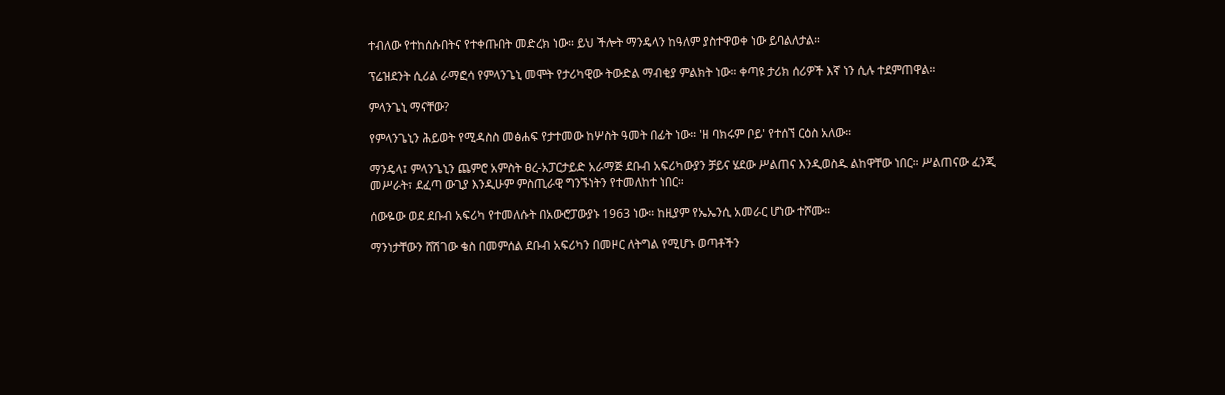ተብለው የተከሰሱበትና የተቀጡበት መድረክ ነው። ይህ ችሎት ማንዴላን ከዓለም ያስተዋወቀ ነው ይባልለታል።

ፕሬዝደንት ሲሪል ራማፎሳ የምላንጌኒ መሞት የታሪካዊው ትውድል ማብቂያ ምልክት ነው። ቀጣዩ ታሪክ ሰሪዎች እኛ ነን ሲሉ ተደምጠዋል።

ምላንጌኒ ማናቸው?

የምላንጌኒን ሕይወት የሚዳስስ መፅሐፍ የታተመው ከሦስት ዓመት በፊት ነው። 'ዘ ባክሩም ቦይ' የተሰኘ ርዕስ አለው።

ማንዴላ፤ ምላንጌኒን ጨምሮ አምስት ፀረ-አፓርታይድ አራማጅ ደቡብ አፍሪካውያን ቻይና ሄደው ሥልጠና እንዲወስዱ ልከዋቸው ነበር። ሥልጠናው ፈንጂ መሥራት፣ ደፈጣ ውጊያ እንዲሁም ምስጢራዊ ግንኙነትን የተመለከተ ነበር።

ሰውዬው ወደ ደቡብ አፍሪካ የተመለሱት በአውሮፓውያኑ 1963 ነው። ከዚያም የኤኤንሲ አመራር ሆነው ተሾሙ።

ማንነታቸውን ሸሽገው ቄስ በመምሰል ደቡብ አፍሪካን በመዞር ለትግል የሚሆኑ ወጣቶችን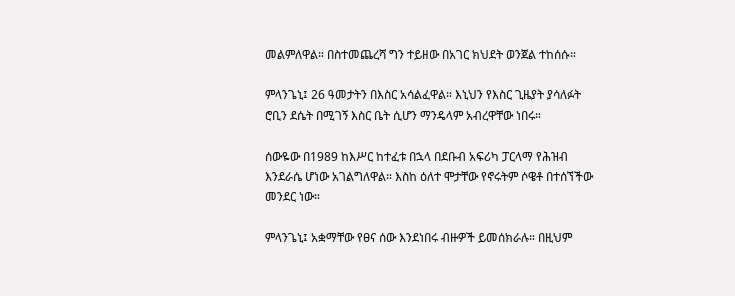መልምለዋል። በስተመጨረሻ ግን ተይዘው በአገር ክህደት ወንጀል ተከሰሱ።

ምላንጌኒ፤ 26 ዓመታትን በእስር አሳልፈዋል። እኒህን የእስር ጊዜያት ያሳለፉት ሮቢን ደሴት በሚገኝ እስር ቤት ሲሆን ማንዴላም አብረዋቸው ነበሩ።

ሰውዬው በ1989 ከእሥር ከተፈቱ በኋላ በደቡብ አፍሪካ ፓርላማ የሕዝብ እንደራሴ ሆነው አገልግለዋል። እስከ ዕለተ ሞታቸው የኖሩትም ሶዌቶ በተሰኘችው መንደር ነው።

ምላንጌኒ፤ አቋማቸው የፀና ሰው እንደነበሩ ብዙዎች ይመሰክራሉ። በዚህም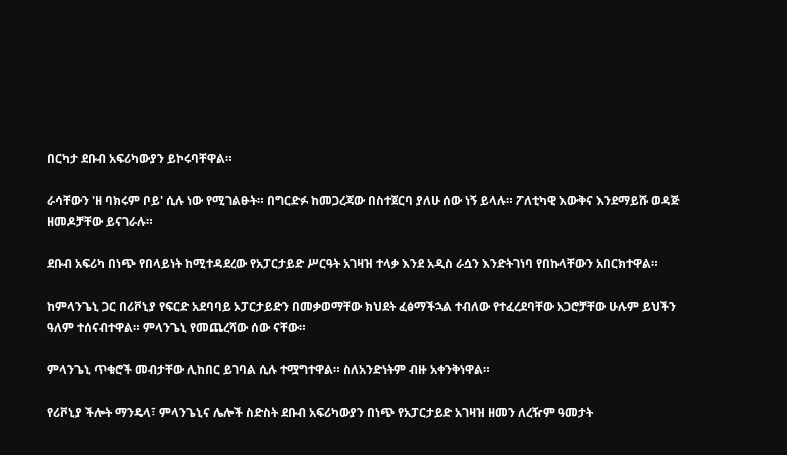በርካታ ደቡብ አፍሪካውያን ይኮሩባቸዋል።

ራሳቸውን 'ዘ ባክሩም ቦይ' ሲሉ ነው የሚገልፁት። በግርድፉ ከመጋረጃው በስተጀርባ ያለሁ ሰው ነኝ ይላሉ። ፖለቲካዊ እውቅና እንደማይሹ ወዳጅ ዘመዶቻቸው ይናገራሉ።

ደቡብ አፍሪካ በነጭ የበላይነት ከሚተዳደረው የአፓርታይድ ሥርዓት አገዛዝ ተላቃ እንደ አዲስ ራሷን እንድትገነባ የበኩላቸውን አበርክተዋል።

ከምላንጌኒ ጋር በሪቮኒያ የፍርድ አደባባይ ኦፓርታይድን በመቃወማቸው ክህደት ፈፅማችኋል ተብለው የተፈረደባቸው አጋሮቻቸው ሁሉም ይህችን ዓለም ተሰናብተዋል። ምላንጌኒ የመጨረሻው ሰው ናቸው።

ምላንጌኒ ጥቁሮች መብታቸው ሊከበር ይገባል ሲሉ ተሟግተዋል። ስለአንድነትም ብዙ አቀንቅነዋል።

የሪቮኒያ ችሎት ማንዴላ፣ ምላንጌኒና ሌሎች ስድስት ደቡብ አፍሪካውያን በነጭ የአፓርታይድ አገዛዝ ዘመን ለረዥም ዓመታት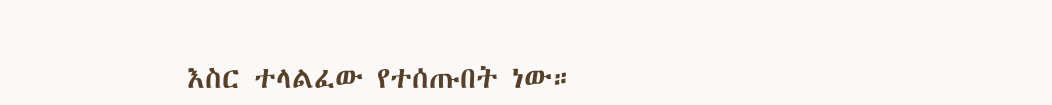እስር ተላልፈው የተሰጡበት ነው።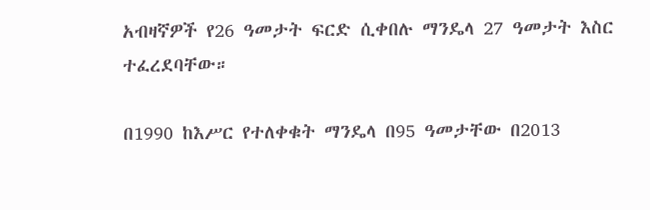አብዛኛዎች የ26 ዓመታት ፍርድ ሲቀበሉ ማንዴላ 27 ዓመታት እስር ተፈረደባቸው።

በ1990 ከእሥር የተለቀቁት ማንዴላ በ95 ዓመታቸው በ2013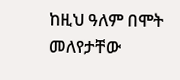ከዚህ ዓለም በሞት መለየታቸው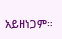አይዘነጋም።